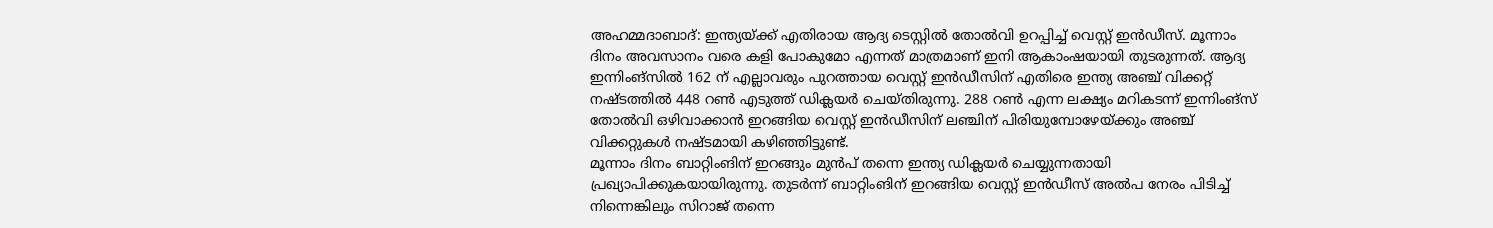അഹമ്മദാബാദ്: ഇന്ത്യയ്ക്ക് എതിരായ ആദ്യ ടെസ്റ്റിൽ തോൽവി ഉറപ്പിച്ച് വെസ്റ്റ് ഇൻഡീസ്. മൂന്നാം ദിനം അവസാനം വരെ കളി പോകുമോ എന്നത് മാത്രമാണ് ഇനി ആകാംഷയായി തുടരുന്നത്. ആദ്യ ഇന്നിംങ്സിൽ 162 ന് എല്ലാവരും പുറത്തായ വെസ്റ്റ് ഇൻഡീസിന് എതിരെ ഇന്ത്യ അഞ്ച് വിക്കറ്റ് നഷ്ടത്തിൽ 448 റൺ എടുത്ത് ഡിക്ലയർ ചെയ്തിരുന്നു. 288 റൺ എന്ന ലക്ഷ്യം മറികടന്ന് ഇന്നിംങ്സ് തോൽവി ഒഴിവാക്കാൻ ഇറങ്ങിയ വെസ്റ്റ് ഇൻഡീസിന് ലഞ്ചിന് പിരിയുമ്പോഴേയ്ക്കും അഞ്ച് വിക്കറ്റുകൾ നഷ്ടമായി കഴിഞ്ഞിട്ടുണ്ട്.
മൂന്നാം ദിനം ബാറ്റിംങിന് ഇറങ്ങും മുൻപ് തന്നെ ഇന്ത്യ ഡിക്ലയർ ചെയ്യുന്നതായി പ്രഖ്യാപിക്കുകയായിരുന്നു. തുടർന്ന് ബാറ്റിംങിന് ഇറങ്ങിയ വെസ്റ്റ് ഇൻഡീസ് അൽപ നേരം പിടിച്ച് നിന്നെങ്കിലും സിറാജ് തന്നെ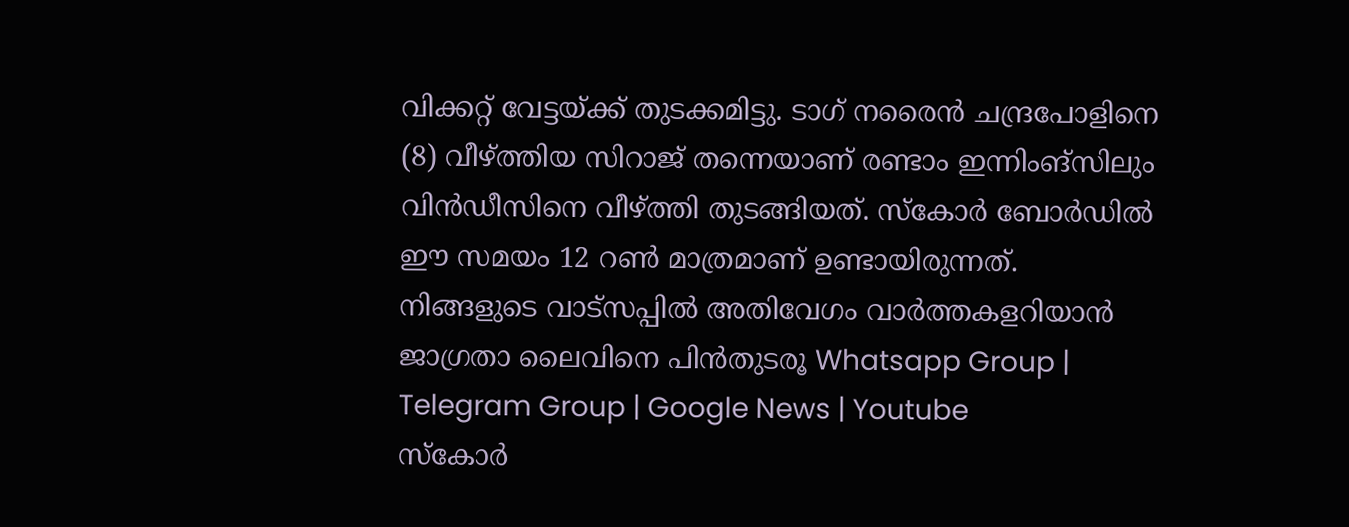വിക്കറ്റ് വേട്ടയ്ക്ക് തുടക്കമിട്ടു. ടാഗ് നരൈൻ ചന്ദ്രപോളിനെ (8) വീഴ്ത്തിയ സിറാജ് തന്നെയാണ് രണ്ടാം ഇന്നിംങ്സിലും വിൻഡീസിനെ വീഴ്ത്തി തുടങ്ങിയത്. സ്കോർ ബോർഡിൽ ഈ സമയം 12 റൺ മാത്രമാണ് ഉണ്ടായിരുന്നത്.
നിങ്ങളുടെ വാട്സപ്പിൽ അതിവേഗം വാർത്തകളറിയാൻ ജാഗ്രതാ ലൈവിനെ പിൻതുടരൂ Whatsapp Group | Telegram Group | Google News | Youtube
സ്കോർ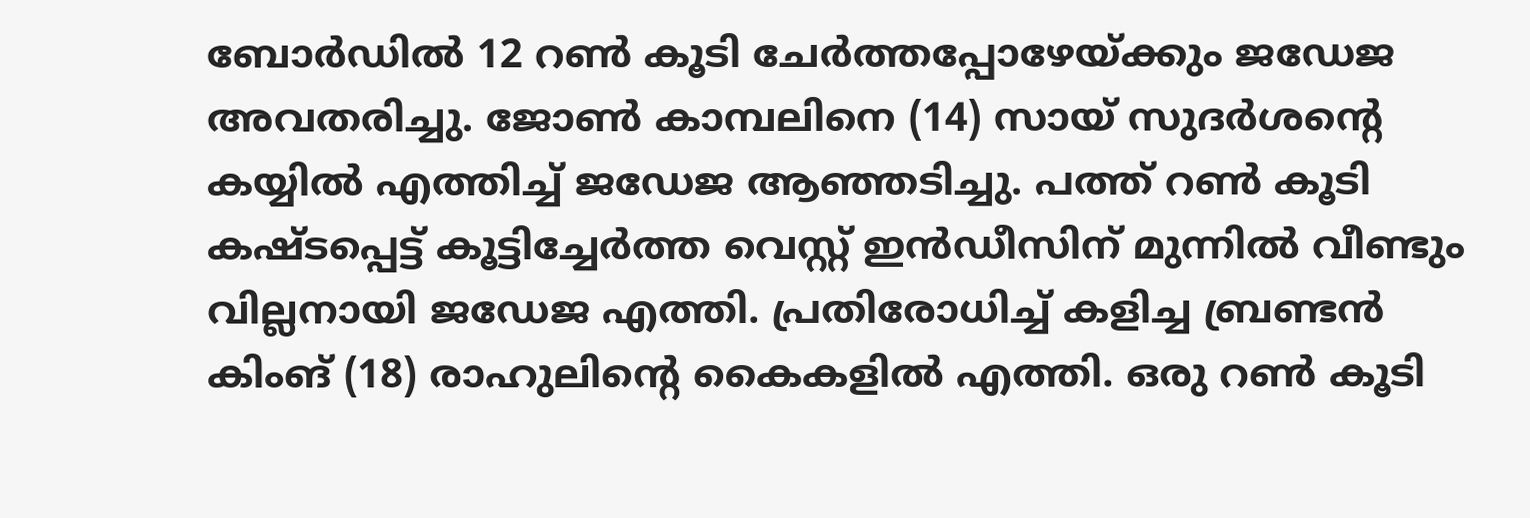ബോർഡിൽ 12 റൺ കൂടി ചേർത്തപ്പോഴേയ്ക്കും ജഡേജ അവതരിച്ചു. ജോൺ കാമ്പലിനെ (14) സായ് സുദർശന്റെ കയ്യിൽ എത്തിച്ച് ജഡേജ ആഞ്ഞടിച്ചു. പത്ത് റൺ കൂടി കഷ്ടപ്പെട്ട് കൂട്ടിച്ചേർത്ത വെസ്റ്റ് ഇൻഡീസിന് മുന്നിൽ വീണ്ടും വില്ലനായി ജഡേജ എത്തി. പ്രതിരോധിച്ച് കളിച്ച ബ്രണ്ടൻ കിംങ് (18) രാഹുലിന്റെ കൈകളിൽ എത്തി. ഒരു റൺ കൂടി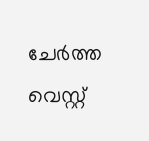ചേർത്ത വെസ്റ്റ്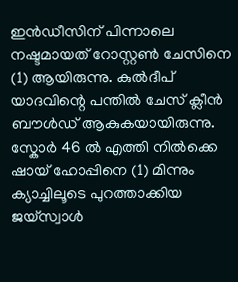ഇൻഡീസിന് പിന്നാലെ നഷ്ടമായത് റോസ്റ്റൺ ചേസിനെ (1) ആയിരുന്നു. കുൽദീപ് യാദവിന്റെ പന്തിൽ ചേസ് ക്ലീൻ ബൗൾഡ് ആകുകയായിരുന്നു.
സ്കോർ 46 ൽ എത്തി നിൽക്കെ ഷായ് ഹോപ്പിനെ (1) മിന്നും ക്യാച്ചിലൂടെ പുറത്താക്കിയ ജയ്സ്വാൾ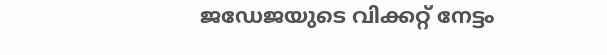ജഡേജയുടെ വിക്കറ്റ് നേട്ടം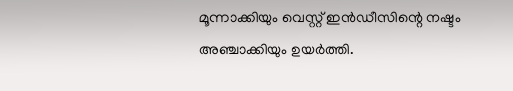മൂന്നാക്കിയും വെസ്റ്റ് ഇൻഡീസിന്റെ നഷ്ടം അഞ്ചാക്കിയും ഉയർത്തി.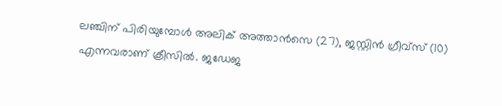ലഞ്ചിന് പിരിയുമ്പോൾ അലിക് അത്താൻസെ (27), ജസ്റ്റിൻ ഗ്രീവ്സ് (10) എന്നവരാണ് ക്രീസിൽ. ജഡേജ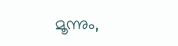മൂന്നും,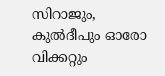സിറാജും, കുൽദീപും ഓരോ വിക്കറ്റും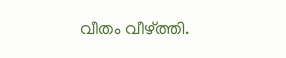വീതം വീഴ്ത്തി.